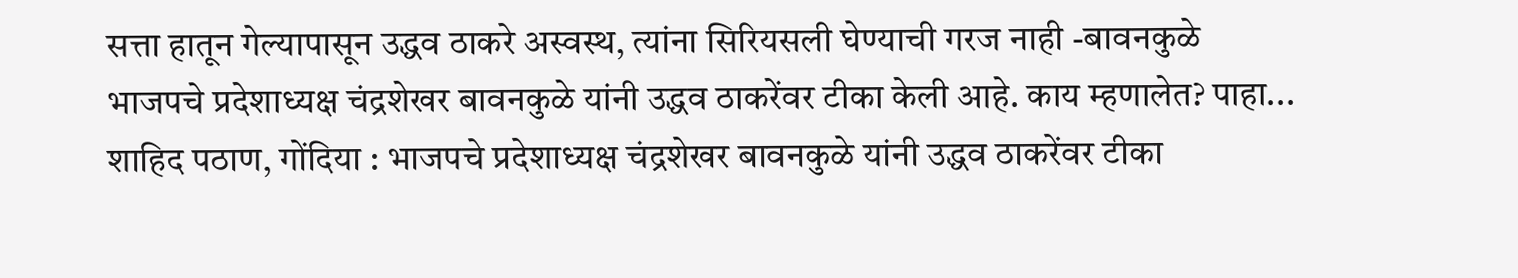सत्ता हातून गेल्यापासून उद्धव ठाकरे अस्वस्थ, त्यांना सिरियसली घेण्याची गरज नाही -बावनकुळे
भाजपचे प्रदेशाध्यक्ष चंद्रशेखर बावनकुळे यांनी उद्धव ठाकरेंवर टीका केली आहे. काय म्हणालेत? पाहा...
शाहिद पठाण, गोंदिया : भाजपचे प्रदेशाध्यक्ष चंद्रशेखर बावनकुळे यांनी उद्धव ठाकरेंवर टीका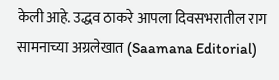केली आहे. उद्धव ठाकरे आपला दिवसभरातील राग सामनाच्या अग्रलेखात (Saamana Editorial)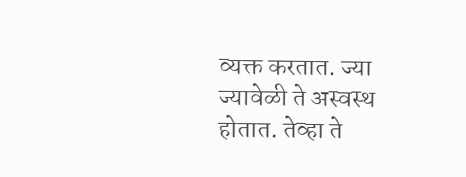व्यक्त करतात. ज्या ज्यावेळी ते अस्वस्थ होतात. तेव्हा ते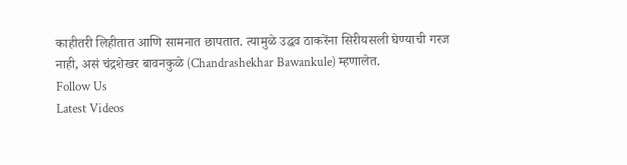काहीतरी लिहीतात आणि सामनात छापतात. त्यामुळे उद्धव ठाकरेंना सिरीयसली घेण्याची गरज नाही, असं चंद्रशेखर बावनकुळे (Chandrashekhar Bawankule) म्हणालेत.
Follow Us
Latest Videos